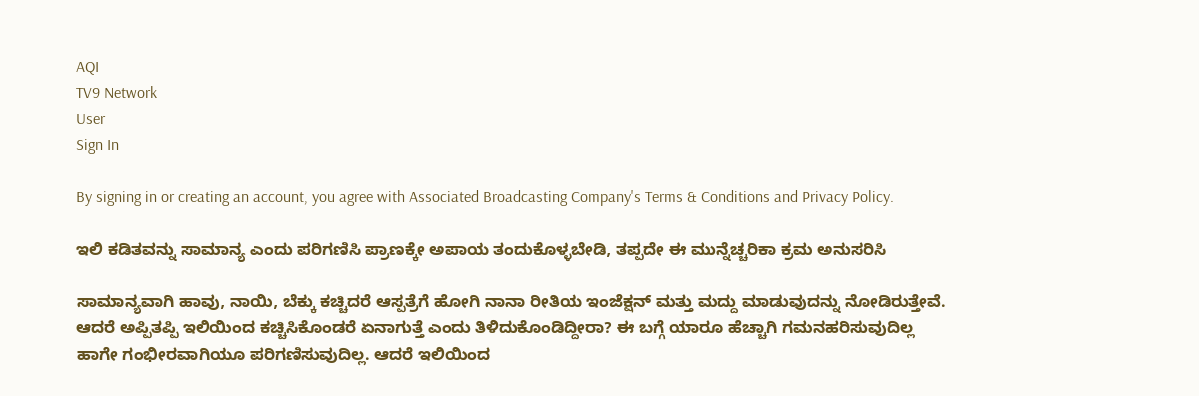AQI
TV9 Network
User
Sign In

By signing in or creating an account, you agree with Associated Broadcasting Company's Terms & Conditions and Privacy Policy.

ಇಲಿ ಕಡಿತವನ್ನು ಸಾಮಾನ್ಯ ಎಂದು ಪರಿಗಣಿಸಿ ಪ್ರಾಣಕ್ಕೇ ಅಪಾಯ ತಂದುಕೊಳ್ಳಬೇಡಿ, ತಪ್ಪದೇ ಈ ಮುನ್ನೆಚ್ಚರಿಕಾ ಕ್ರಮ ಅನುಸರಿಸಿ

ಸಾಮಾನ್ಯವಾಗಿ ಹಾವು, ನಾಯಿ, ಬೆಕ್ಕು ಕಚ್ಚಿದರೆ ಆಸ್ಪತ್ರೆಗೆ ಹೋಗಿ ನಾನಾ ರೀತಿಯ ಇಂಜೆಕ್ಷನ್ ಮತ್ತು ಮದ್ದು ಮಾಡುವುದನ್ನು ನೋಡಿರುತ್ತೇವೆ. ಆದರೆ ಅಪ್ಪಿತಪ್ಪಿ ಇಲಿಯಿಂದ ಕಚ್ಚಿಸಿಕೊಂಡರೆ ಏನಾಗುತ್ತೆ ಎಂದು ತಿಳಿದುಕೊಂಡಿದ್ದೀರಾ? ಈ ಬಗ್ಗೆ ಯಾರೂ ಹೆಚ್ಚಾಗಿ ಗಮನಹರಿಸುವುದಿಲ್ಲ ಹಾಗೇ ಗಂಭೀರವಾಗಿಯೂ ಪರಿಗಣಿಸುವುದಿಲ್ಲ. ಆದರೆ ಇಲಿಯಿಂದ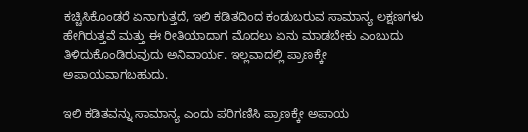ಕಚ್ಚಿಸಿಕೊಂಡರೆ ಏನಾಗುತ್ತದೆ, ಇಲಿ ಕಡಿತದಿಂದ ಕಂಡುಬರುವ ಸಾಮಾನ್ಯ ಲಕ್ಷಣಗಳು ಹೇಗಿರುತ್ತವೆ ಮತ್ತು ಈ ರೀತಿಯಾದಾಗ ಮೊದಲು ಏನು ಮಾಡಬೇಕು ಎಂಬುದು ತಿಳಿದುಕೊಂಡಿರುವುದು ಅನಿವಾರ್ಯ. ಇಲ್ಲವಾದಲ್ಲಿ ಪ್ರಾಣಕ್ಕೇ ಅಪಾಯವಾಗಬಹುದು.

ಇಲಿ ಕಡಿತವನ್ನು ಸಾಮಾನ್ಯ ಎಂದು ಪರಿಗಣಿಸಿ ಪ್ರಾಣಕ್ಕೇ ಅಪಾಯ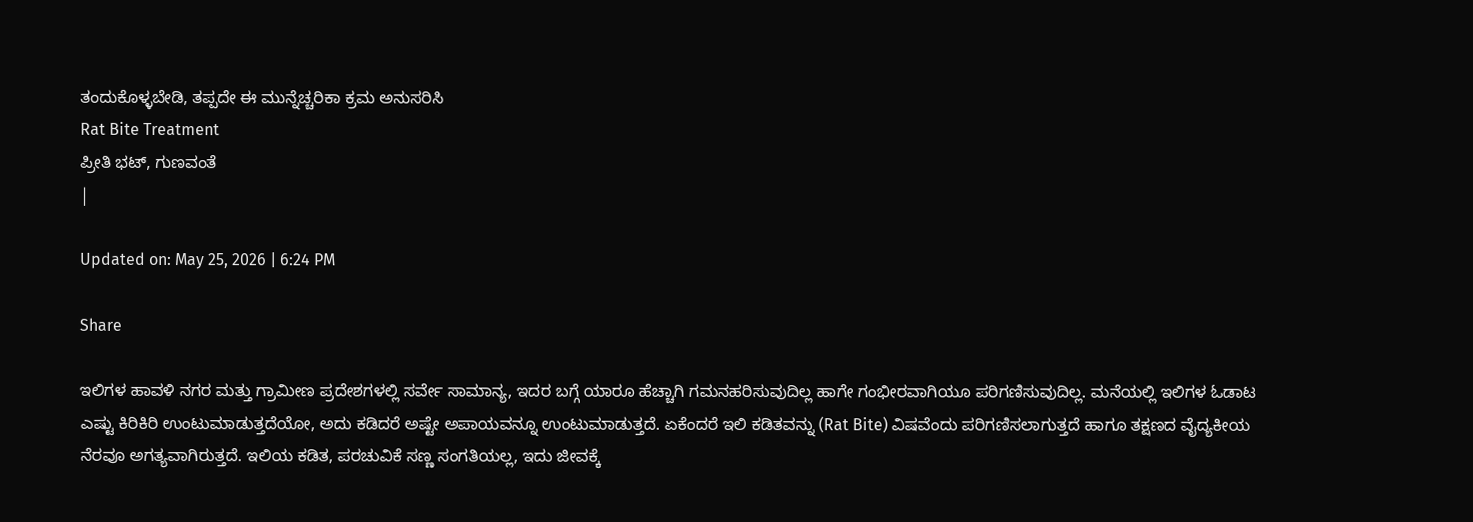ತಂದುಕೊಳ್ಳಬೇಡಿ, ತಪ್ಪದೇ ಈ ಮುನ್ನೆಚ್ಚರಿಕಾ ಕ್ರಮ ಅನುಸರಿಸಿ
Rat Bite Treatment
ಪ್ರೀತಿ ಭಟ್, ಗುಣವಂತೆ
|

Updated on: May 25, 2026 | 6:24 PM

Share

ಇಲಿಗಳ ಹಾವಳಿ ನಗರ ಮತ್ತು ಗ್ರಾಮೀಣ ಪ್ರದೇಶಗಳಲ್ಲಿ ಸರ್ವೇ ಸಾಮಾನ್ಯ, ಇದರ ಬಗ್ಗೆ ಯಾರೂ ಹೆಚ್ಚಾಗಿ ಗಮನಹರಿಸುವುದಿಲ್ಲ ಹಾಗೇ ಗಂಭೀರವಾಗಿಯೂ ಪರಿಗಣಿಸುವುದಿಲ್ಲ. ಮನೆಯಲ್ಲಿ ಇಲಿಗಳ ಓಡಾಟ ಎಷ್ಟು ಕಿರಿಕಿರಿ ಉಂಟುಮಾಡುತ್ತದೆಯೋ, ಅದು ಕಡಿದರೆ ಅಷ್ಟೇ ಅಪಾಯವನ್ನೂ ಉಂಟುಮಾಡುತ್ತದೆ. ಏಕೆಂದರೆ ಇಲಿ ಕಡಿತವನ್ನು (Rat Bite) ವಿಷವೆಂದು ಪರಿಗಣಿಸಲಾಗುತ್ತದೆ ಹಾಗೂ ತಕ್ಷಣದ ವೈದ್ಯಕೀಯ ನೆರವೂ ಅಗತ್ಯವಾಗಿರುತ್ತದೆ. ಇಲಿಯ ಕಡಿತ, ಪರಚುವಿಕೆ ಸಣ್ಣ ಸಂಗತಿಯಲ್ಲ, ಇದು ಜೀವಕ್ಕೆ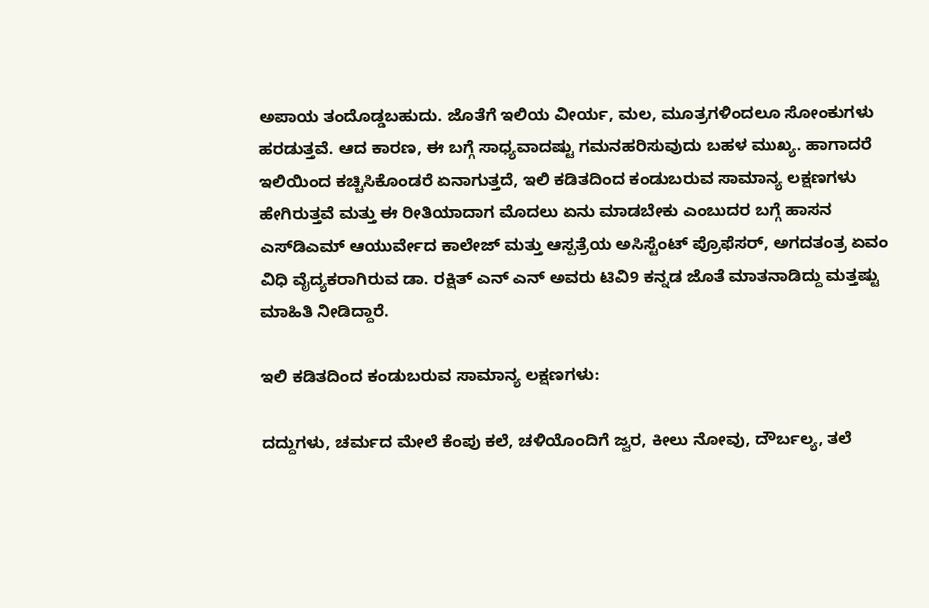ಅಪಾಯ ತಂದೊಡ್ಡಬಹುದು. ಜೊತೆಗೆ ಇಲಿಯ ವೀರ್ಯ, ಮಲ, ಮೂತ್ರಗಳಿಂದಲೂ ಸೋಂಕುಗಳು ಹರಡುತ್ತವೆ. ಆದ ಕಾರಣ, ಈ ಬಗ್ಗೆ ಸಾಧ್ಯವಾದಷ್ಟು ಗಮನಹರಿಸುವುದು ಬಹಳ ಮುಖ್ಯ. ಹಾಗಾದರೆ ಇಲಿಯಿಂದ ಕಚ್ಚಿಸಿಕೊಂಡರೆ ಏನಾಗುತ್ತದೆ, ಇಲಿ ಕಡಿತದಿಂದ ಕಂಡುಬರುವ ಸಾಮಾನ್ಯ ಲಕ್ಷಣಗಳು ಹೇಗಿರುತ್ತವೆ ಮತ್ತು ಈ ರೀತಿಯಾದಾಗ ಮೊದಲು ಏನು ಮಾಡಬೇಕು ಎಂಬುದರ ಬಗ್ಗೆ ಹಾಸನ ಎಸ್‌ಡಿಎಮ್‌ ಆಯುರ್ವೇದ ಕಾಲೇಜ್‌ ಮತ್ತು ಆಸ್ಪತ್ರೆಯ ಅಸಿಸ್ಟೆಂಟ್‌ ಪ್ರೊಫೆಸರ್, ಅಗದತಂತ್ರ ಏವಂ ವಿಧಿ ವೈದ್ಯಕರಾಗಿರುವ ಡಾ. ರಕ್ಷಿತ್‌ ಎನ್‌ ಎನ್‌ ಅವರು ಟಿವಿ9 ಕನ್ನಡ ಜೊತೆ ಮಾತನಾಡಿದ್ದು ಮತ್ತಷ್ಟು ಮಾಹಿತಿ ನೀಡಿದ್ದಾರೆ.

ಇಲಿ ಕಡಿತದಿಂದ ಕಂಡುಬರುವ ಸಾಮಾನ್ಯ ಲಕ್ಷಣಗಳು:

ದದ್ದುಗಳು, ಚರ್ಮದ ಮೇಲೆ ಕೆಂಪು ಕಲೆ, ಚಳಿಯೊಂದಿಗೆ ಜ್ವರ, ಕೀಲು ನೋವು, ದೌರ್ಬಲ್ಯ, ತಲೆ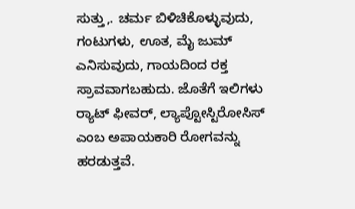ಸುತ್ತು,. ಚರ್ಮ ಬಿಳಿಚಿಕೊಳ್ಳುವುದು, ಗಂಟುಗಳು, ಊತ, ಮೈ ಜುಮ್‌ ಎನಿಸುವುದು, ಗಾಯದಿಂದ ರಕ್ತ ಸ್ರಾವವಾಗಬಹುದು. ಜೊತೆಗೆ ಇಲಿಗಳು ರ್‍ಯಾಟ್‌ ಫೀವರ್, ಲ್ಯಾಪ್ಟೋಸ್ಟಿರೋಸಿಸ್‌ ಎಂಬ ಅಪಾಯಕಾರಿ ರೋಗವನ್ನು ಹರಡುತ್ತವೆ.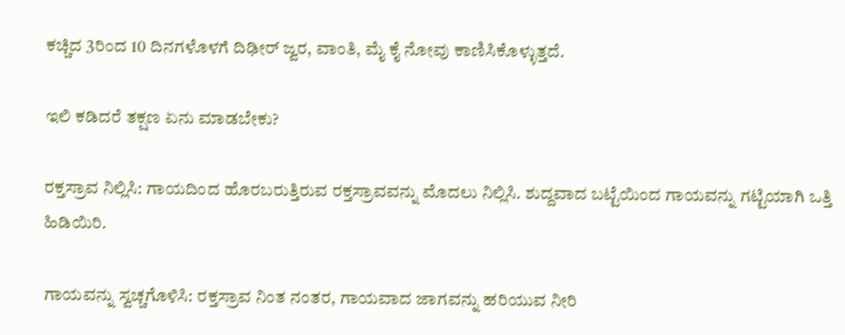ಕಚ್ಚಿದ 3ರಿಂದ 10 ದಿನಗಳೊಳಗೆ ದಿಢೀರ್ ಜ್ವರ, ವಾಂತಿ, ಮೈ ಕೈ ನೋವು ಕಾಣಿಸಿಕೊಳ್ಳುತ್ತದೆ.

ಇಲಿ ಕಡಿದರೆ ತಕ್ಷಣ ಏನು ಮಾಡಬೇಕು?

ರಕ್ತಸ್ರಾವ ನಿಲ್ಲಿಸಿ: ಗಾಯದಿಂದ ಹೊರಬರುತ್ತಿರುವ ರಕ್ತಸ್ರಾವವನ್ನು ಮೊದಲು ನಿಲ್ಲಿಸಿ. ಶುದ್ದವಾದ ಬಟ್ಟೆಯಿಂದ ಗಾಯವನ್ನು ಗಟ್ಟಿಯಾಗಿ ಒತ್ತಿ ಹಿಡಿಯಿರಿ.

ಗಾಯವನ್ನು ಸ್ವಚ್ಚಗೊಳಿಸಿ: ರಕ್ತಸ್ರಾವ ನಿಂತ ನಂತರ, ಗಾಯವಾದ ಜಾಗವನ್ನು ಹರಿಯುವ ನೀರಿ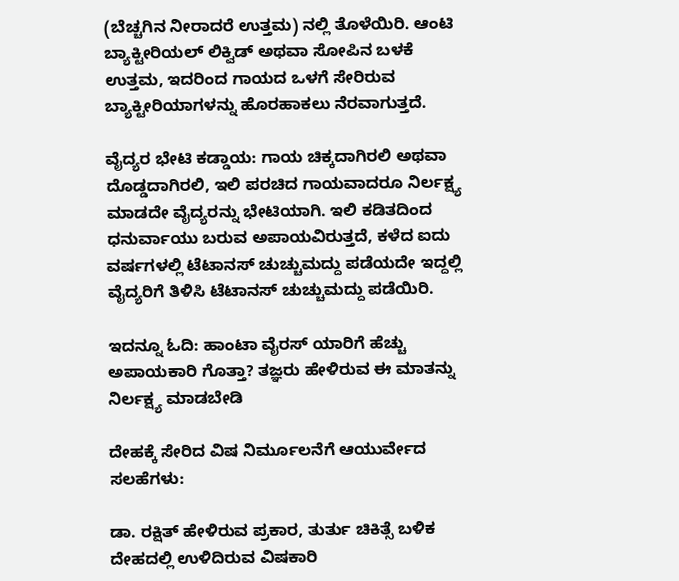(ಬೆಚ್ಚಗಿನ ನೀರಾದರೆ ಉತ್ತಮ) ನಲ್ಲಿ ತೊಳೆಯಿರಿ. ಆಂಟಿ ಬ್ಯಾಕ್ಟೀರಿಯಲ್‌ ಲಿಕ್ವಿಡ್‌ ಅಥವಾ ಸೋಪಿನ ಬಳಕೆ ಉತ್ತಮ, ಇದರಿಂದ ಗಾಯದ ಒಳಗೆ ಸೇರಿರುವ ಬ್ಯಾಕ್ಟೀರಿಯಾಗಳನ್ನು ಹೊರಹಾಕಲು ನೆರವಾಗುತ್ತದೆ.

ವೈದ್ಯರ ಭೇಟಿ ಕಡ್ಡಾಯ: ಗಾಯ ಚಿಕ್ಕದಾಗಿರಲಿ ಅಥವಾ ದೊಡ್ಡದಾಗಿರಲಿ, ಇಲಿ ಪರಚಿದ ಗಾಯವಾದರೂ ನಿರ್ಲಕ್ಷ್ಯ ಮಾಡದೇ ವೈದ್ಯರನ್ನು ಭೇಟಿಯಾಗಿ. ಇಲಿ ಕಡಿತದಿಂದ ಧನುರ್ವಾಯು ಬರುವ ಅಪಾಯವಿರುತ್ತದೆ, ಕಳೆದ ಐದು ವರ್ಷಗಳಲ್ಲಿ ಟೆಟಾನಸ್‌ ಚುಚ್ಚುಮದ್ದು ಪಡೆಯದೇ ಇದ್ದಲ್ಲಿ ವೈದ್ಯರಿಗೆ ತಿಳಿಸಿ ಟೆಟಾನಸ್‌ ಚುಚ್ಚುಮದ್ದು ಪಡೆಯಿರಿ.

ಇದನ್ನೂ ಓದಿ: ಹಾಂಟಾ ವೈರಸ್ ಯಾರಿಗೆ ಹೆಚ್ಚು ಅಪಾಯಕಾರಿ ಗೊತ್ತಾ? ತಜ್ಞರು ಹೇಳಿರುವ ಈ ಮಾತನ್ನು ನಿರ್ಲಕ್ಷ್ಯ ಮಾಡಬೇಡಿ

ದೇಹಕ್ಕೆ ಸೇರಿದ ವಿಷ ನಿರ್ಮೂಲನೆಗೆ ಆಯುರ್ವೇದ ಸಲಹೆಗಳು:

ಡಾ. ರಕ್ಷಿತ್‌ ಹೇಳಿರುವ ಪ್ರಕಾರ, ತುರ್ತು ಚಿಕಿತ್ಸೆ ಬಳಿಕ ದೇಹದಲ್ಲಿ ಉಳಿದಿರುವ ವಿಷಕಾರಿ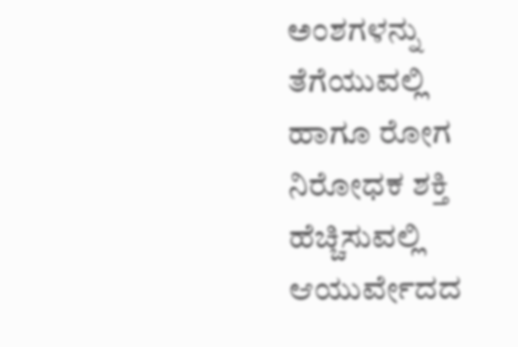ಅಂಶಗಳನ್ನು ತೆಗೆಯುವಲ್ಲಿ ಹಾಗೂ ರೋಗ ನಿರೋಧಕ ಶಕ್ತಿ ಹೆಚ್ಚಿಸುವಲ್ಲಿ ಆಯುರ್ವೇದದ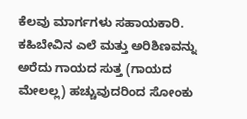ಕೆಲವು ಮಾರ್ಗಗಳು ಸಹಾಯಕಾರಿ. ಕಹಿಬೇವಿನ ಎಲೆ ಮತ್ತು ಅರಿಶಿಣವನ್ನು ಅರೆದು ಗಾಯದ ಸುತ್ತ (ಗಾಯದ ಮೇಲಲ್ಲ) ಹಚ್ಚುವುದರಿಂದ ಸೋಂಕು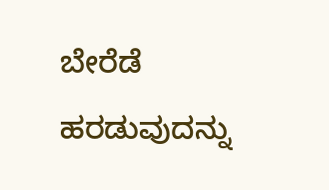ಬೇರೆಡೆ ಹರಡುವುದನ್ನು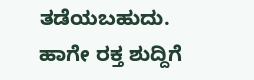ತಡೆಯಬಹುದು. ಹಾಗೇ ರಕ್ತ ಶುದ್ದಿಗೆ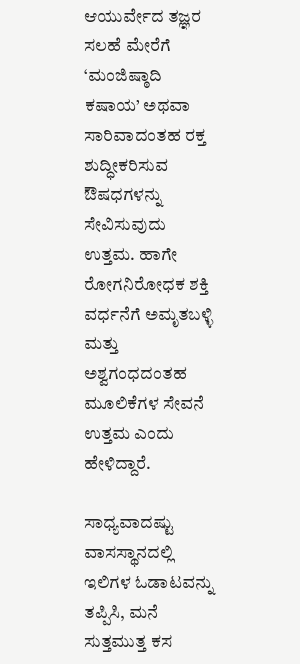ಆಯುರ್ವೇದ ತಜ್ಞರ ಸಲಹೆ ಮೇರೆಗೆ ‘ಮಂಜಿಷ್ಠಾದಿ ಕಷಾಯ’ ಅಥವಾ ಸಾರಿವಾದಂತಹ ರಕ್ತ ಶುದ್ಧೀಕರಿಸುವ ಔಷಧಗಳನ್ನು ಸೇವಿಸುವುದು ಉತ್ತಮ. ಹಾಗೇ ರೋಗನಿರೋಧಕ ಶಕ್ತಿ ವರ್ಧನೆಗೆ ಅಮೃತಬಳ್ಳಿ ಮತ್ತು ಅಶ್ವಗಂಧದಂತಹ ಮೂಲಿಕೆಗಳ ಸೇವನೆ ಉತ್ತಮ ಎಂದು ಹೇಳಿದ್ದಾರೆ.

ಸಾಧ್ಯವಾದಷ್ಟು ವಾಸಸ್ಥಾನದಲ್ಲಿ ಇಲಿಗಳ ಓಡಾಟವನ್ನು ತಪ್ಪಿಸಿ, ಮನೆ ಸುತ್ತಮುತ್ತ ಕಸ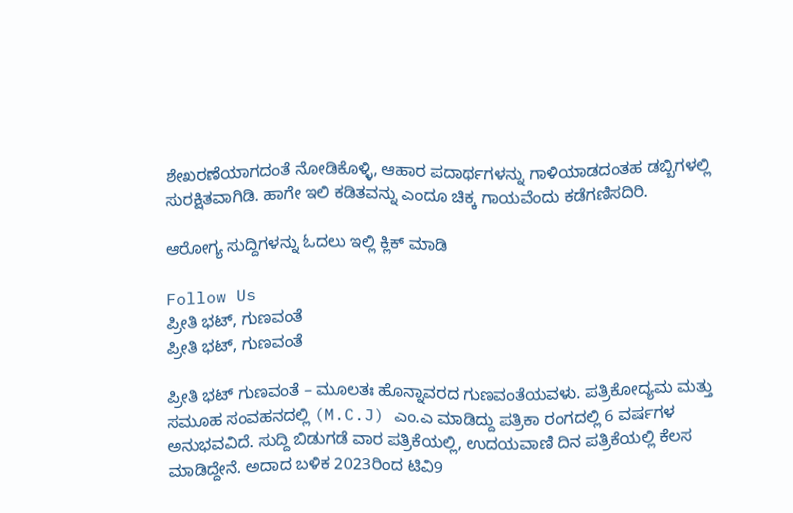ಶೇಖರಣೆಯಾಗದಂತೆ ನೋಡಿಕೊಳ್ಳಿ, ಆಹಾರ ಪದಾರ್ಥಗಳನ್ನು ಗಾಳಿಯಾಡದಂತಹ ಡಬ್ಬಿಗಳಲ್ಲಿ ಸುರಕ್ಷಿತವಾಗಿಡಿ. ಹಾಗೇ ಇಲಿ ಕಡಿತವನ್ನು ಎಂದೂ ಚಿಕ್ಕ ಗಾಯವೆಂದು ಕಡೆಗಣಿಸದಿರಿ.

ಆರೋಗ್ಯ ಸುದ್ದಿಗಳನ್ನು ಓದಲು ಇಲ್ಲಿ ಕ್ಲಿಕ್ ಮಾಡಿ

Follow Us
ಪ್ರೀತಿ ಭಟ್, ಗುಣವಂತೆ
ಪ್ರೀತಿ ಭಟ್, ಗುಣವಂತೆ

ಪ್ರೀತಿ ಭಟ್ ಗುಣವಂತೆ – ಮೂಲತಃ ಹೊನ್ನಾವರದ ಗುಣವಂತೆಯವಳು. ಪತ್ರಿಕೋದ್ಯಮ ಮತ್ತು ಸಮೂಹ ಸಂವಹನದಲ್ಲಿ (M.C.J) ಎಂ.ಎ ಮಾಡಿದ್ದು ಪತ್ರಿಕಾ ರಂಗದಲ್ಲಿ 6 ವರ್ಷಗಳ ಅನುಭವವಿದೆ. ಸುದ್ದಿ ಬಿಡುಗಡೆ ವಾರ ಪತ್ರಿಕೆಯಲ್ಲಿ, ಉದಯವಾಣಿ ದಿನ ಪತ್ರಿಕೆಯಲ್ಲಿ ಕೆಲಸ ಮಾಡಿದ್ದೇನೆ. ಅದಾದ ಬಳಿಕ 2023ರಿಂದ ಟಿವಿ9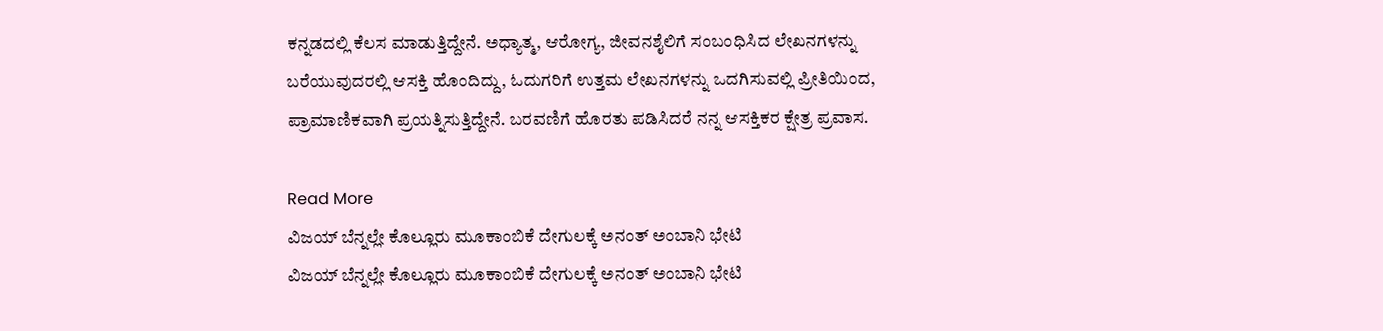ಕನ್ನಡದಲ್ಲಿ ಕೆಲಸ ಮಾಡುತ್ತಿದ್ದೇನೆ. ಅಧ್ಯಾತ್ಮ, ಆರೋಗ್ಯ, ಜೀವನಶೈಲಿಗೆ ಸಂಬಂಧಿಸಿದ ಲೇಖನಗಳನ್ನು ಬರೆಯುವುದರಲ್ಲಿ ಆಸಕ್ತಿ ಹೊಂದಿದ್ದು, ಓದುಗರಿಗೆ ಉತ್ತಮ ಲೇಖನಗಳನ್ನು ಒದಗಿಸುವಲ್ಲಿ ಪ್ರೀತಿಯಿಂದ, ಪ್ರಾಮಾಣಿಕವಾಗಿ ಪ್ರಯತ್ನಿಸುತ್ತಿದ್ದೇನೆ. ಬರವಣಿಗೆ ಹೊರತು ಪಡಿಸಿದರೆ ನನ್ನ ಆಸಕ್ತಿಕರ ಕ್ಷೇತ್ರ ಪ್ರವಾಸ.

Read More
ವಿಜಯ್ ಬೆನ್ನಲ್ಲೇ ಕೊಲ್ಲೂರು ಮೂಕಾಂಬಿಕೆ ದೇಗುಲಕ್ಕೆ ಅನಂತ್ ಅಂಬಾನಿ ಭೇಟಿ
ವಿಜಯ್ ಬೆನ್ನಲ್ಲೇ ಕೊಲ್ಲೂರು ಮೂಕಾಂಬಿಕೆ ದೇಗುಲಕ್ಕೆ ಅನಂತ್ ಅಂಬಾನಿ ಭೇಟಿ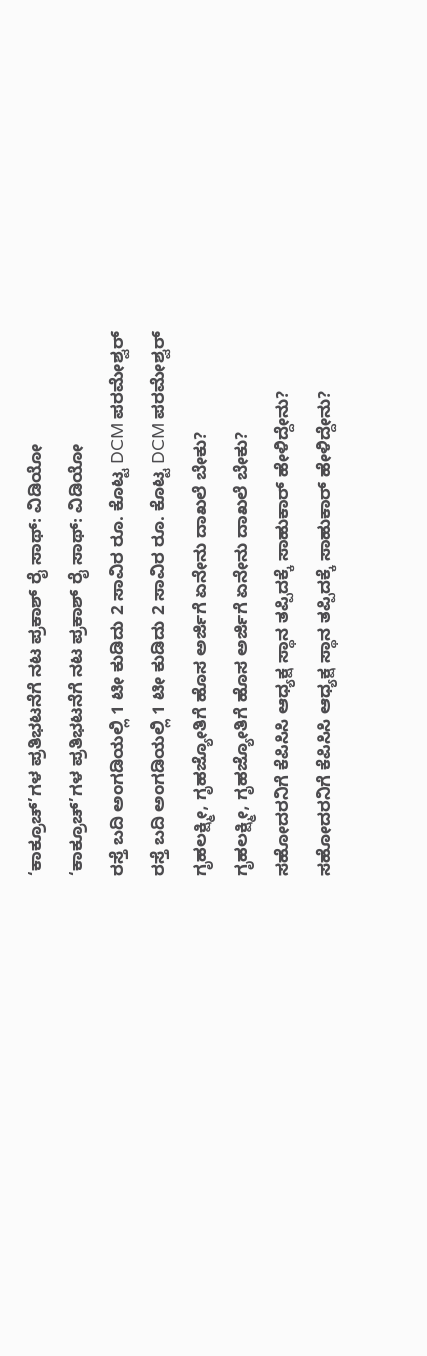‘ಕಾಕ್ರೂಚ್’ಗಳ ಪ್ರತಿಭಟನೆಗೆ ನಟ ಪ್ರಕಾಶ್ ರೈ ಸಾಥ್: ವಿಡಿಯೋ
‘ಕಾಕ್ರೂಚ್’ಗಳ ಪ್ರತಿಭಟನೆಗೆ ನಟ ಪ್ರಕಾಶ್ ರೈ ಸಾಥ್: ವಿಡಿಯೋ
ರಸ್ತೆ ಬದಿ ಅಂಗಡಿಯಲ್ಲಿ 1 ಟೀ ಕುಡಿದು 2 ಸಾವಿರ ರೂ. ಕೊಟ್ಟ DCM ಪರಮೇಶ್ವರ್
ರಸ್ತೆ ಬದಿ ಅಂಗಡಿಯಲ್ಲಿ 1 ಟೀ ಕುಡಿದು 2 ಸಾವಿರ ರೂ. ಕೊಟ್ಟ DCM ಪರಮೇಶ್ವರ್
ಗೃಹಲಕ್ಷ್ಮೀ, ಗೃಹಜ್ಯೋತಿಗೆ ಹೊಸ ಅರ್ಜಿಗೆ ಏನೇನು ದಾಖಲೆ ಬೇಕು?
ಗೃಹಲಕ್ಷ್ಮೀ, ಗೃಹಜ್ಯೋತಿಗೆ ಹೊಸ ಅರ್ಜಿಗೆ ಏನೇನು ದಾಖಲೆ ಬೇಕು?
ಸಹೋದರನಿಗೆ ಕೆಪಿಸಿಸಿ ಆಧ್ಯಕ್ಷ ಸ್ಥಾನ ತಪ್ಪಿದಕ್ಕೆ ಸಾಹುಕಾರ್ ಹೇಳಿದ್ದೇನು?
ಸಹೋದರನಿಗೆ ಕೆಪಿಸಿಸಿ ಆಧ್ಯಕ್ಷ ಸ್ಥಾನ ತಪ್ಪಿದಕ್ಕೆ ಸಾಹುಕಾರ್ ಹೇಳಿದ್ದೇನು?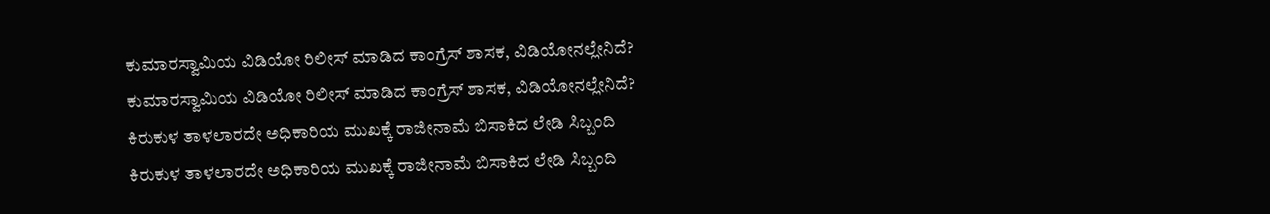ಕುಮಾರಸ್ವಾಮಿಯ ವಿಡಿಯೋ ರಿಲೀಸ್ ಮಾಡಿದ ಕಾಂಗ್ರೆಸ್ ಶಾಸಕ, ವಿಡಿಯೋನಲ್ಲೇನಿದೆ?
ಕುಮಾರಸ್ವಾಮಿಯ ವಿಡಿಯೋ ರಿಲೀಸ್ ಮಾಡಿದ ಕಾಂಗ್ರೆಸ್ ಶಾಸಕ, ವಿಡಿಯೋನಲ್ಲೇನಿದೆ?
ಕಿರುಕುಳ ತಾಳಲಾರದೇ ಅಧಿಕಾರಿಯ ಮುಖಕ್ಕೆ ರಾಜೀನಾಮೆ ಬಿಸಾಕಿದ ಲೇಡಿ ಸಿಬ್ಬಂದಿ
ಕಿರುಕುಳ ತಾಳಲಾರದೇ ಅಧಿಕಾರಿಯ ಮುಖಕ್ಕೆ ರಾಜೀನಾಮೆ ಬಿಸಾಕಿದ ಲೇಡಿ ಸಿಬ್ಬಂದಿ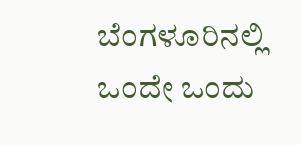ಬೆಂಗಳೂರಿನಲ್ಲಿ ಒಂದೇ ಒಂದು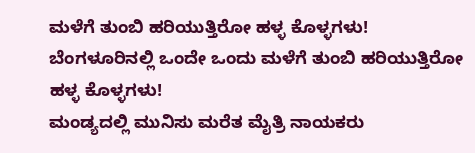ಮಳೆಗೆ ತುಂಬಿ ಹರಿಯುತ್ತಿರೋ ಹಳ್ಳ ಕೊಳ್ಳಗಳು!
ಬೆಂಗಳೂರಿನಲ್ಲಿ ಒಂದೇ ಒಂದು ಮಳೆಗೆ ತುಂಬಿ ಹರಿಯುತ್ತಿರೋ ಹಳ್ಳ ಕೊಳ್ಳಗಳು!
ಮಂಡ್ಯದಲ್ಲಿ ಮುನಿಸು ಮರೆತ ಮೈತ್ರಿ ನಾಯಕರು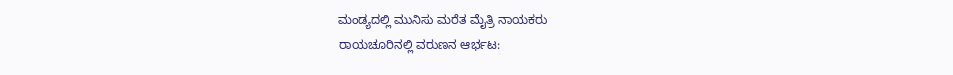ಮಂಡ್ಯದಲ್ಲಿ ಮುನಿಸು ಮರೆತ ಮೈತ್ರಿ ನಾಯಕರು
ರಾಯಚೂರಿನಲ್ಲಿ ವರುಣನ ಆರ್ಭಟ: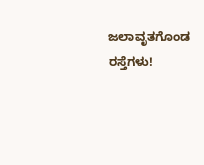ಜಲಾವೃತಗೊಂಡ ರಸ್ತೆಗಳು!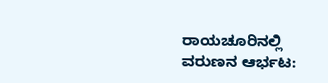ರಾಯಚೂರಿನಲ್ಲಿ ವರುಣನ ಆರ್ಭಟ: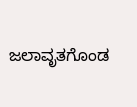ಜಲಾವೃತಗೊಂಡ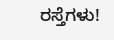ರಸ್ತೆಗಳು!